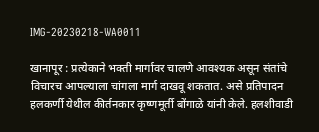IMG-20230218-WA0011

खानापूर : प्रत्येकाने भक्ती मार्गावर चालणे आवश्यक असून संतांचे विचारच आपल्याला चांगला मार्ग दाखवू शकतात. असे प्रतिपादन हलकर्णी येथील कीर्तनकार कृष्णमूर्ती बोंगाळे यांनी केले. हलशीवाडी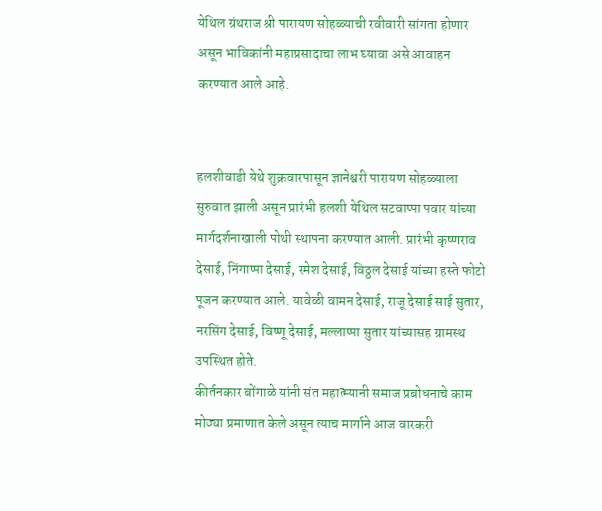येथिल ग्रंथराज श्री पारायण सोहळ्याची रवीवारी सांगता होणार असून भाविकांनी महाप्रसादाचा लाभ घ्यावा असे आवाहन करण्यात आले आहे.


हलशीवाडी येथे शुक्रवारपासून ज्ञानेश्वरी पारायण सोहळ्याला सुरुवात झाली असून प्रारंभी हलशी येथिल सटवाप्पा पवार यांच्या मार्गदर्शनाखाली पोथी स्थापना करण्यात आली. प्रारंभी कृष्णराव देसाई, निंगाप्पा देसाई, रमेश देसाई, विठ्ठल देसाई यांच्या हस्ते फोटो पूजन करण्यात आले. यावेळी वामन देसाई, राजू देसाई साई सुतार, नरसिंग देसाई, विष्णू देसाई, मल्लाप्पा सुतार यांच्यासह ग्रामस्थ उपस्थित होते.
कीर्तनकार बोंगाळे यांनी संत महात्म्यानी समाज प्रबोधनाचे काम मोठ्या प्रमाणात केले असून त्याच मार्गाने आज वारकरी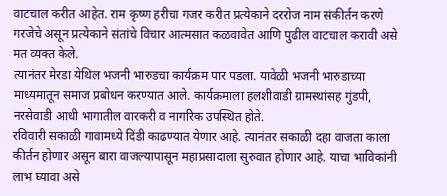वाटचाल करीत आहेत. राम कृष्ण हरीचा गजर करीत प्रत्येकाने दररोज नाम संकीर्तन करणे गरजेचे असून प्रत्येकाने संतांचे विचार आत्मसात कळवावेत आणि पुढील वाटचाल करावी असे मत व्यक्त केले.
त्यानंतर मेरडा येथिल भजनी भारुडचा कार्यक्रम पार पडला. यावेळी भजनी भारुडाच्या माध्यमातून समाज प्रबोधन करण्यात आले. कार्यक्रमाला हलशीवाडी ग्रामस्थांसह गुंडपी, नरसेवाडी आधी भागातील वारकरी व नागरिक उपस्थित होते.
रविवारी सकाळी गावामध्ये दिंडी काढण्यात येणार आहे. त्यानंतर सकाळी दहा वाजता काला कीर्तन होणार असून बारा वाजल्यापासून महाप्रसादाला सुरुवात होणार आहे. याचा भाविकांनी लाभ घ्यावा असे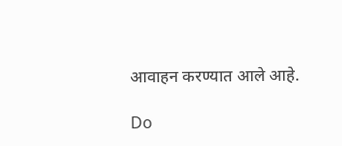आवाहन करण्यात आले आहे.

Do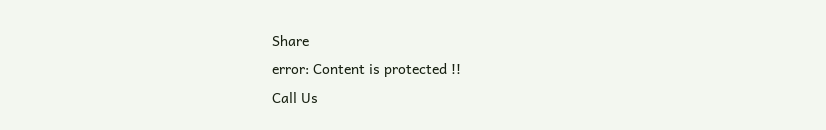Share
error: Content is protected !!
Call Us